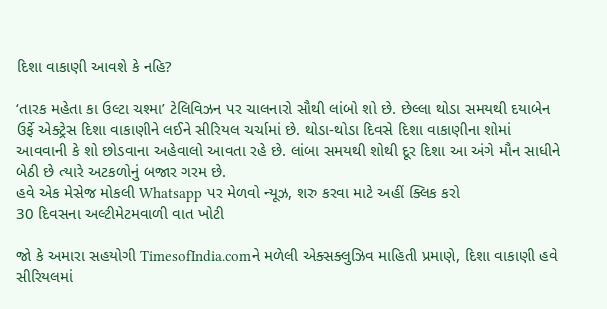દિશા વાકાણી આવશે કે નહિ?

‘તારક મહેતા કા ઉલ્ટા ચશ્મા’ ટેલિવિઝન પર ચાલનારો સૌથી લાંબો શો છે. છેલ્લા થોડા સમયથી દયાબેન ઉર્ફે એક્ટ્રેસ દિશા વાકાણીને લઈને સીરિયલ ચર્ચામાં છે. થોડા-થોડા દિવસે દિશા વાકાણીના શોમાં આવવાની કે શો છોડવાના અહેવાલો આવતા રહે છે. લાંબા સમયથી શોથી દૂર દિશા આ અંગે મૌન સાધીને બેઠી છે ત્યારે અટકળોનું બજાર ગરમ છે.
હવે એક મેસેજ મોકલી Whatsapp પર મેળવો ન્યૂઝ, શરુ કરવા માટે અહીં ક્લિક કરો
30 દિવસના અલ્ટીમેટમવાળી વાત ખોટી

જો કે અમારા સહયોગી TimesofIndia.comને મળેલી એક્સક્લુઝિવ માહિતી પ્રમાણે, દિશા વાકાણી હવે સીરિયલમાં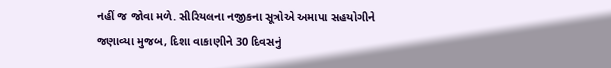નહીં જ જોવા મળે. સીરિયલના નજીકના સૂત્રોએ અમાપા સહયોગીને જણાવ્યા મુજબ, દિશા વાકાણીને 30 દિવસનું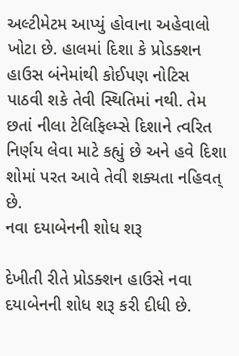અલ્ટીમેટમ આપ્યું હોવાના અહેવાલો ખોટા છે. હાલમાં દિશા કે પ્રોડક્શન હાઉસ બંનેમાંથી કોઈપણ નોટિસ પાઠવી શકે તેવી સ્થિતિમાં નથી. તેમ છતાં નીલા ટેલિફિલ્મ્સે દિશાને ત્વરિત નિર્ણય લેવા માટે કહ્યું છે અને હવે દિશા શોમાં પરત આવે તેવી શક્યતા નહિવત્ છે.
નવા દયાબેનની શોધ શરૂ

દેખીતી રીતે પ્રોડક્શન હાઉસે નવા દયાબેનની શોધ શરૂ કરી દીધી છે.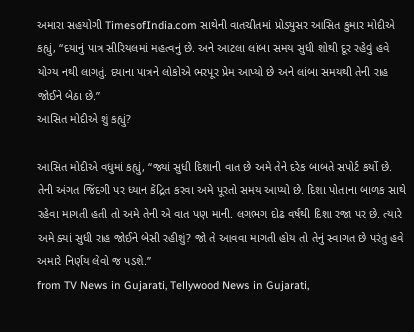અમારા સહયોગી TimesofIndia.com સાથેની વાતચીતમાં પ્રોડ્યુસર આસિત કુમાર મોદીએ કહ્યું, “દયાનું પાત્ર સીરિયલમાં મહત્વનું છે. અને આટલા લાંબા સમય સુધી શોથી દૂર રહેવું હવે યોગ્ય નથી લાગતું. દયાના પાત્રને લોકોએ ભરપૂર પ્રેમ આપ્યો છે અને લાંબા સમયથી તેની રાહ જોઈને બેઠા છે.”
આસિત મોદીએ શું કહ્યું?

આસિત મોદીએ વધુમાં કહ્યું, “જ્યાં સુધી દિશાની વાત છે અમે તેને દરેક બાબતે સપોર્ટ કર્યો છે. તેની અંગત જિંદગી પર ધ્યાન કેંદ્રિત કરવા અમે પૂરતો સમય આપ્યો છે. દિશા પોતાના બાળક સાથે રહેવા માગતી હતી તો અમે તેની એ વાત પણ માની. લગભગ દોઢ વર્ષથી દિશા રજા પર છે. ત્યારે અમે ક્યાં સુધી રાહ જોઈને બેસી રહીશું? જો તે આવવા માગતી હોય તો તેનું સ્વાગત છે પરંતુ હવે અમારે નિર્ણય લેવો જ પડશે.”
from TV News in Gujarati, Tellywood News in Gujarati,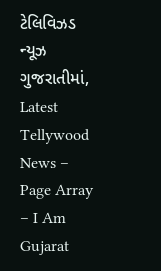ટેલિવિઝડ ન્યૂઝ ગુજરાતીમાં, Latest Tellywood News – Page Array – I Am Gujarat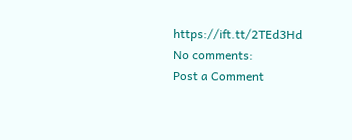https://ift.tt/2TEd3Hd
No comments:
Post a Comment